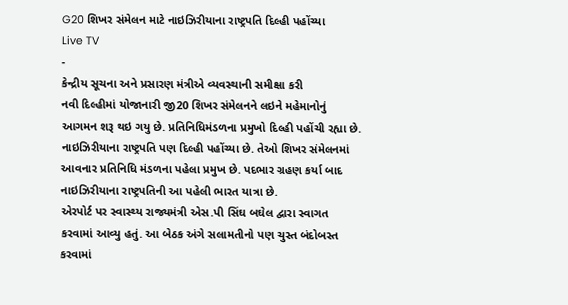G20 શિખર સંમેલન માટે નાઇઝિરીયાના રાષ્ટ્રપતિ દિલ્હી પહોંચ્યા
Live TV
-
કેન્દ્રીય સૂચના અને પ્રસારણ મંત્રીએ વ્યવસ્થાની સમીક્ષા કરી
નવી દિલ્હીમાં યોજાનારી જી20 શિખર સંમેલનને લઇને મહેમાનોનું આગમન શરૂ થઇ ગયુ છે. પ્રતિનિધિમંડળના પ્રમુખો દિલ્હી પહોંચી રહ્યા છે. નાઇઝિરીયાના રાષ્ટ્રપતિ પણ દિલ્હી પહોંચ્યા છે. તેઓ શિખર સંમેલનમાં આવનાર પ્રતિનિધિ મંડળના પહેલા પ્રમુખ છે. પદભાર ગ્રહણ કર્યા બાદ નાઇઝિરીયાના રાષ્ટ્રપતિની આ પહેલી ભારત યાત્રા છે.
એરપોર્ટ પર સ્વાસ્થ્ય રાજ્યમંત્રી એસ.પી સિંઘ બઘેલ દ્વારા સ્વાગત કરવામાં આવ્યુ હતું. આ બેઠક અંગે સલામતીનો પણ ચુસ્ત બંદોબસ્ત કરવામાં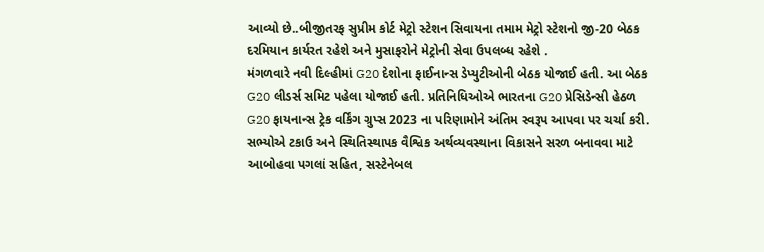આવ્યો છે..બીજીતરફ સુપ્રીમ કોર્ટ મેટ્રો સ્ટેશન સિવાયના તમામ મેટ્રો સ્ટેશનો જી-20 બેઠક દરમિયાન કાર્યરત રહેશે અને મુસાફરોને મેટ્રોની સેવા ઉપલબ્ધ રહેશે .
મંગળવારે નવી દિલ્હીમાં G20 દેશોના ફાઈનાન્સ ડેપ્યુટીઓની બેઠક યોજાઈ હતી. આ બેઠક G20 લીડર્સ સમિટ પહેલા યોજાઈ હતી. પ્રતિનિધિઓએ ભારતના G20 પ્રેસિડેન્સી હેઠળ G20 ફાયનાન્સ ટ્રેક વર્કિંગ ગ્રુપ્સ 2023 ના પરિણામોને અંતિમ સ્વરૂપ આપવા પર ચર્ચા કરી. સભ્યોએ ટકાઉ અને સ્થિતિસ્થાપક વૈશ્વિક અર્થવ્યવસ્થાના વિકાસને સરળ બનાવવા માટે આબોહવા પગલાં સહિત, સસ્ટેનેબલ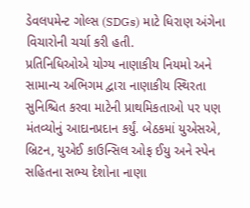ડેવલપમેન્ટ ગોલ્સ (SDGs) માટે ધિરાણ અંગેના વિચારોની ચર્ચા કરી હતી.
પ્રતિનિધિઓએ યોગ્ય નાણાકીય નિયમો અને સામાન્ય અભિગમ દ્વારા નાણાકીય સ્થિરતા સુનિશ્ચિત કરવા માટેની પ્રાથમિકતાઓ પર પણ મંતવ્યોનું આદાનપ્રદાન કર્યું. બેઠકમાં યુએસએ, બ્રિટન, યુએઈ કાઉન્સિલ ઓફ ઈયુ અને સ્પેન સહિતના સભ્ય દેશોના નાણા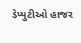ડેપ્યુટીઓ હાજર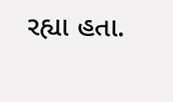રહ્યા હતા.